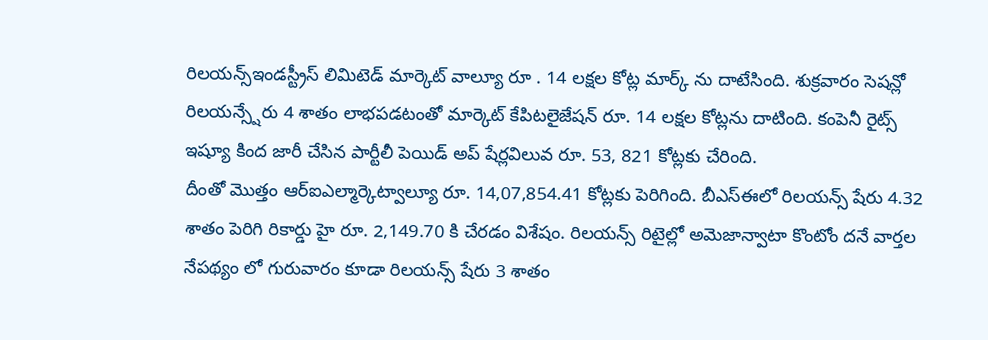రిలయన్స్ఇండస్ట్రీస్ లిమిటెడ్ మార్కెట్ వాల్యూ రూ . 14 లక్షల కోట్ల మార్క్ ను దాటేసింది. శుక్రవారం సెషన్లో రిలయన్స్షేరు 4 శాతం లాభపడటంతో మార్కెట్ కేపిటలైజేషన్ రూ. 14 లక్షల కోట్లను దాటింది. కంపెనీ రైట్స్ ఇష్యూ కింద జారీ చేసిన పార్టీలీ పెయిడ్ అప్ షేర్లవిలువ రూ. 53, 821 కోట్లకు చేరింది.
దీంతో మొత్తం ఆర్ఐఎల్మార్కెట్వాల్యూ రూ. 14,07,854.41 కోట్లకు పెరిగింది. బీఎస్ఈలో రిలయన్స్ షేరు 4.32 శాతం పెరిగి రికార్డు హై రూ. 2,149.70 కి చేరడం విశేషం. రిలయన్స్ రిటైల్లో అమెజాన్వాటా కొంటోం దనే వార్తల నేపథ్యం లో గురువారం కూడా రిలయన్స్ షేరు 3 శాతం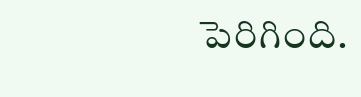పెరిగింది.